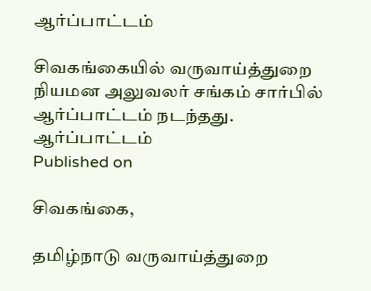ஆர்ப்பாட்டம்

சிவகங்கையில் வருவாய்த்துறை நியமன அலுவலர் சங்கம் சார்பில் ஆர்ப்பாட்டம் நடந்தது.
ஆர்ப்பாட்டம்
Published on

சிவகங்கை,

தமிழ்நாடு வருவாய்த்துறை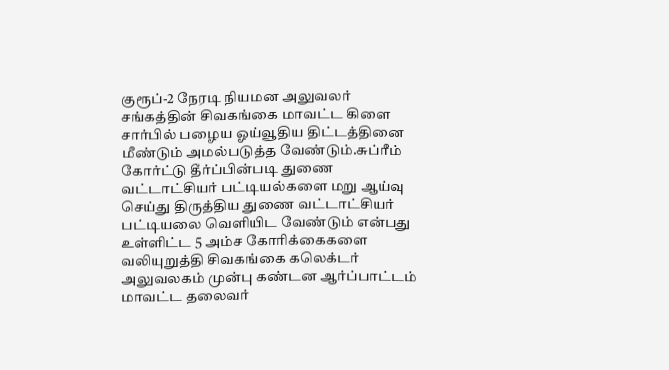குரூப்-2 நேரடி நியமன அலுவலர் சங்கத்தின் சிவகங்கை மாவட்ட கிளை சார்பில் பழைய ஓய்வூதிய திட்டத்தினை மீண்டும் அமல்படுத்த வேண்டும்.சுப்ரீம் கோர்ட்டு தீர்ப்பின்படி துணை வட்டாட்சியர் பட்டியல்களை மறு ஆய்வு செய்து திருத்திய துணை வட்டாட்சியர் பட்டியலை வெளியிட வேண்டும் என்பது உள்ளிட்ட 5 அம்ச கோரிக்கைகளை வலியுறுத்தி சிவகங்கை கலெக்டர் அலுவலகம் முன்பு கண்டன ஆர்ப்பாட்டம் மாவட்ட தலைவர்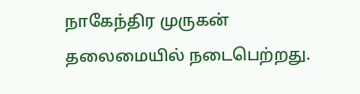நாகேந்திர முருகன் தலைமையில் நடைபெற்றது.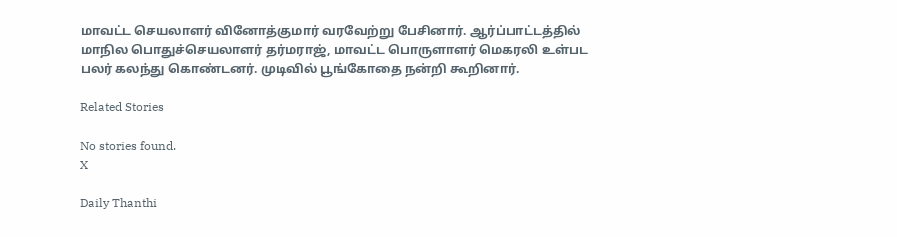மாவட்ட செயலாளர் வினோத்குமார் வரவேற்று பேசினார். ஆர்ப்பாட்டத்தில் மாநில பொதுச்செயலாளர் தர்மராஜ், மாவட்ட பொருளாளர் மெகரலி உள்பட பலர் கலந்து கொண்டனர். முடிவில் பூங்கோதை நன்றி கூறினார்.

Related Stories

No stories found.
X

Daily Thanthi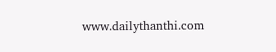www.dailythanthi.com